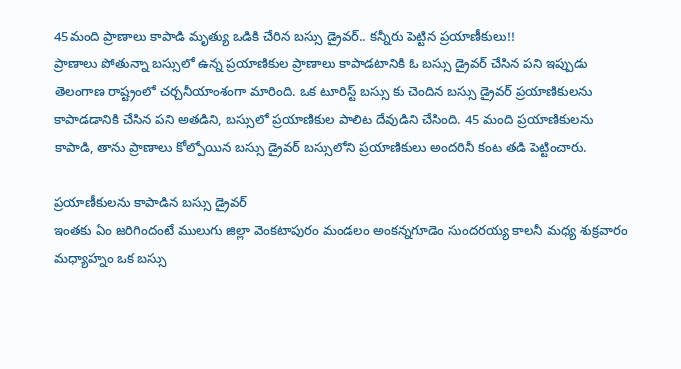45మంది ప్రాణాలు కాపాడి మృత్యు ఒడికి చేరిన బస్సు డ్రైవర్.. కన్నీరు పెట్టిన ప్రయాణీకులు!!
ప్రాణాలు పోతున్నా బస్సులో ఉన్న ప్రయాణికుల ప్రాణాలు కాపాడటానికి ఓ బస్సు డ్రైవర్ చేసిన పని ఇప్పుడు తెలంగాణ రాష్ట్రంలో చర్చనీయాంశంగా మారింది. ఒక టూరిస్ట్ బస్సు కు చెందిన బస్సు డ్రైవర్ ప్రయాణికులను కాపాడడానికి చేసిన పని అతడిని, బస్సులో ప్రయాణికుల పాలిట దేవుడిని చేసింది. 45 మంది ప్రయాణికులను కాపాడి, తాను ప్రాణాలు కోల్పోయిన బస్సు డ్రైవర్ బస్సులోని ప్రయాణికులు అందరినీ కంట తడి పెట్టించారు.

ప్రయాణీకులను కాపాడిన బస్సు డ్రైవర్
ఇంతకు ఏం జరిగిందంటే ములుగు జిల్లా వెంకటాపురం మండలం అంకన్నగూడెం సుందరయ్య కాలనీ మధ్య శుక్రవారం మధ్యాహ్నం ఒక బస్సు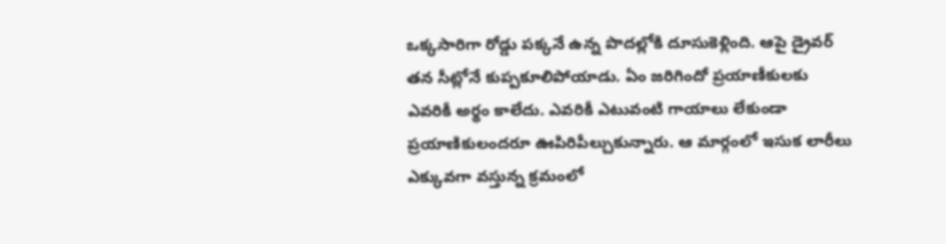ఒక్కసారిగా రోడ్డు పక్కనే ఉన్న పొదల్లోకి దూసుకెళ్లింది. ఆపై డ్రైవర్ తన సీట్లోనే కుప్పకూలిపోయాడు. ఏం జరిగిందో ప్రయాణీకులకు ఎవరికీ అర్థం కాలేదు. ఎవరికీ ఎటువంటి గాయాలు లేకుండా ప్రయాణికులందరూ ఊపిరిపీల్చుకున్నారు. ఆ మార్గంలో ఇసుక లారీలు ఎక్కువగా వస్తున్న క్రమంలో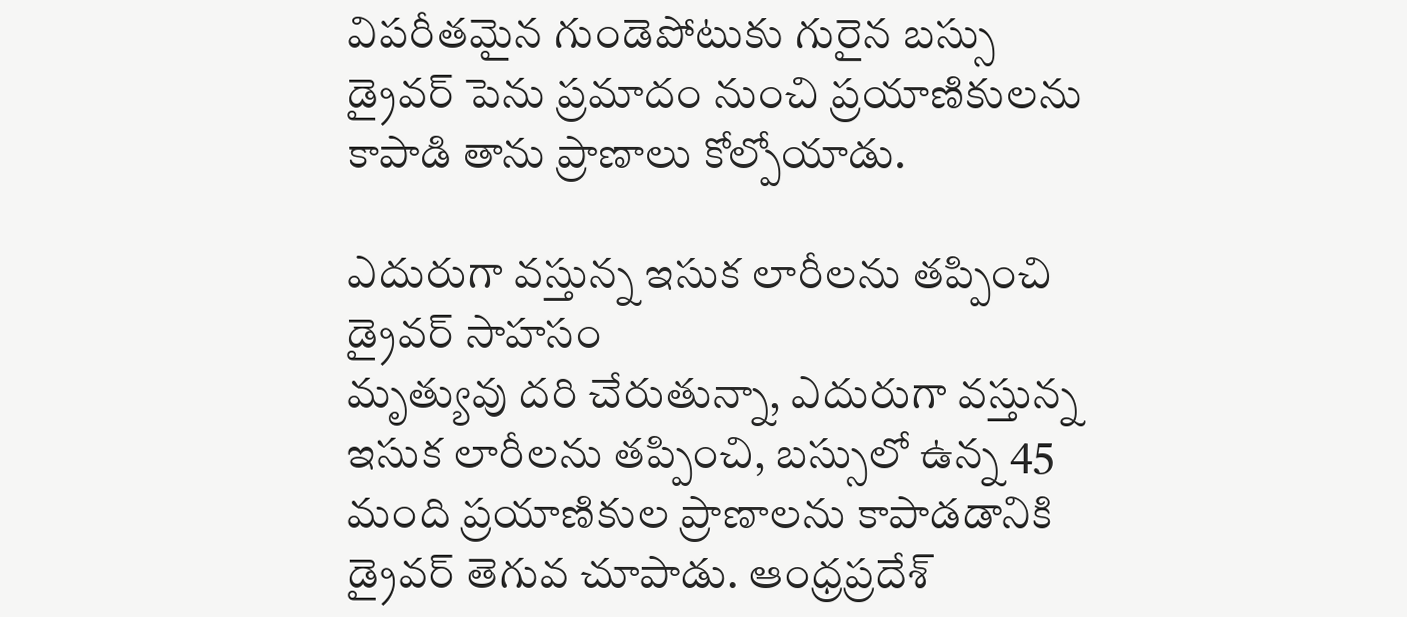విపరీతమైన గుండెపోటుకు గురైన బస్సు డ్రైవర్ పెను ప్రమాదం నుంచి ప్రయాణికులను కాపాడి తాను ప్రాణాలు కోల్పోయాడు.

ఎదురుగా వస్తున్న ఇసుక లారీలను తప్పించి డ్రైవర్ సాహసం
మృత్యువు దరి చేరుతున్నా, ఎదురుగా వస్తున్న ఇసుక లారీలను తప్పించి, బస్సులో ఉన్న 45 మంది ప్రయాణికుల ప్రాణాలను కాపాడడానికి డ్రైవర్ తెగువ చూపాడు. ఆంధ్రప్రదేశ్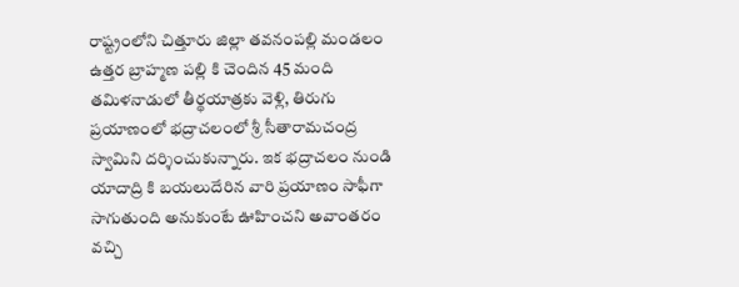రాష్ట్రంలోని చిత్తూరు జిల్లా తవనంపల్లి మండలం ఉత్తర బ్రాహ్మణ పల్లి కి చెందిన 45 మంది తమిళనాడులో తీర్థయాత్రకు వెళ్లి, తిరుగు ప్రయాణంలో భద్రాచలంలో శ్రీ సీతారామచంద్ర స్వామిని దర్శించుకున్నారు. ఇక భద్రాచలం నుండి యాదాద్రి కి బయలుదేరిన వారి ప్రయాణం సాఫీగా సాగుతుంది అనుకుంటే ఊహించని అవాంతరం వచ్చి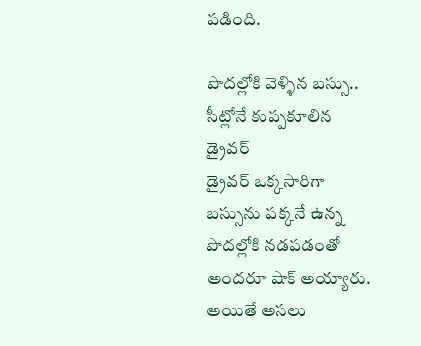పడింది.

పొదల్లోకి వెళ్ళిన బస్సు.. సీట్లోనే కుప్పకూలిన డ్రైవర్
డ్రైవర్ ఒక్కసారిగా బస్సును పక్కనే ఉన్న పొదల్లోకి నడపడంతో అందరూ షాక్ అయ్యారు. అయితే అసలు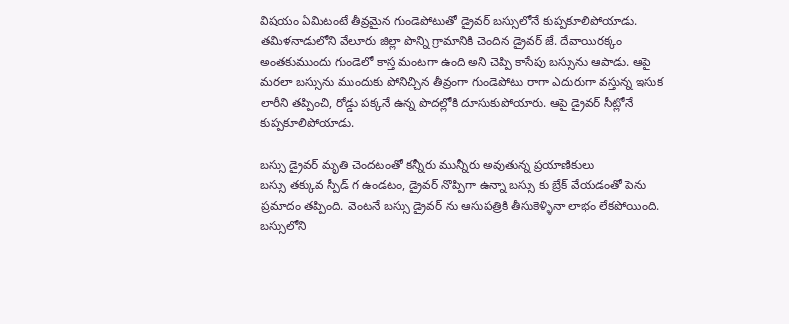విషయం ఏమిటంటే తీవ్రమైన గుండెపోటుతో డ్రైవర్ బస్సులోనే కుప్పకూలిపోయాడు. తమిళనాడులోని వేలూరు జిల్లా పొన్ని గ్రామానికి చెందిన డ్రైవర్ జే. దేవాయిరక్కం అంతకుముందు గుండెలో కాస్త మంటగా ఉంది అని చెప్పి కాసేపు బస్సును ఆపాడు. ఆపై మరలా బస్సును ముందుకు పోనిచ్చిన తీవ్రంగా గుండెపోటు రాగా ఎదురుగా వస్తున్న ఇసుక లారీని తప్పించి, రోడ్డు పక్కనే ఉన్న పొదల్లోకి దూసుకుపోయారు. ఆపై డ్రైవర్ సీట్లోనే కుప్పకూలిపోయాడు.

బస్సు డ్రైవర్ మృతి చెందటంతో కన్నీరు మున్నీరు అవుతున్న ప్రయాణికులు
బస్సు తక్కువ స్పీడ్ గ ఉండటం, డ్రైవర్ నొప్పిగా ఉన్నా బస్సు కు బ్రేక్ వేయడంతో పెను ప్రమాదం తప్పింది. వెంటనే బస్సు డ్రైవర్ ను ఆసుపత్రికి తీసుకెళ్ళినా లాభం లేకపోయింది. బస్సులోని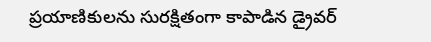ప్రయాణికులను సురక్షితంగా కాపాడిన డ్రైవర్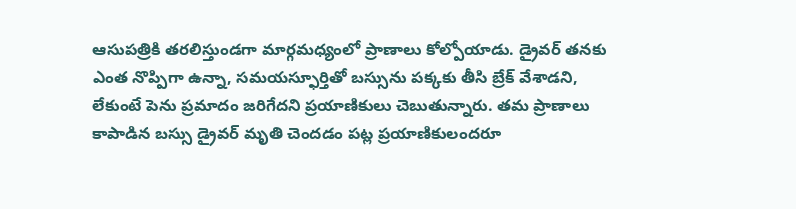ఆసుపత్రికి తరలిస్తుండగా మార్గమధ్యంలో ప్రాణాలు కోల్పోయాడు. డ్రైవర్ తనకు ఎంత నొప్పిగా ఉన్నా, సమయస్ఫూర్తితో బస్సును పక్కకు తీసి బ్రేక్ వేశాడని, లేకుంటే పెను ప్రమాదం జరిగేదని ప్రయాణికులు చెబుతున్నారు. తమ ప్రాణాలు కాపాడిన బస్సు డ్రైవర్ మృతి చెందడం పట్ల ప్రయాణికులందరూ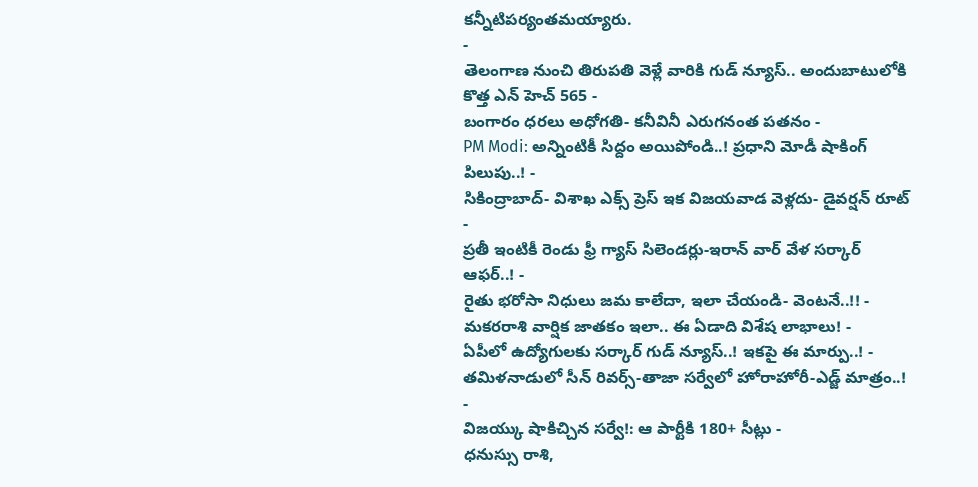కన్నీటిపర్యంతమయ్యారు.
-
తెలంగాణ నుంచి తిరుపతి వెళ్లే వారికి గుడ్ న్యూస్.. అందుబాటులోకి కొత్త ఎన్ హెచ్ 565 -
బంగారం ధరలు అధోగతి- కనీవినీ ఎరుగనంత పతనం -
PM Modi: అన్నింటికీ సిద్దం అయిపోండి..! ప్రధాని మోడీ షాకింగ్ పిలుపు..! -
సికింద్రాబాద్- విశాఖ ఎక్స్ ప్రెస్ ఇక విజయవాడ వెళ్లదు- డైవర్షన్ రూట్ -
ప్రతీ ఇంటికీ రెండు ఫ్రీ గ్యాస్ సిలెండర్లు-ఇరాన్ వార్ వేళ సర్కార్ ఆఫర్..! -
రైతు భరోసా నిధులు జమ కాలేదా, ఇలా చేయండి- వెంటనే..!! -
మకరరాశి వార్షిక జాతకం ఇలా.. ఈ ఏడాది విశేష లాభాలు! -
ఏపీలో ఉద్యోగులకు సర్కార్ గుడ్ న్యూస్..! ఇకపై ఈ మార్పు..! -
తమిళనాడులో సీన్ రివర్స్-తాజా సర్వేలో హోరాహోరీ-ఎడ్జ్ మాత్రం..! -
విజయ్కు షాకిచ్చిన సర్వే!: ఆ పార్టీకి 180+ సీట్లు -
ధనుస్సు రాశి,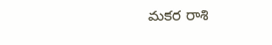మకర రాశి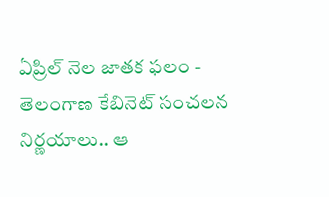ఏప్రిల్ నెల జాతక ఫలం -
తెలంగాణ కేబినెట్ సంచలన నిర్ణయాలు.. ఆ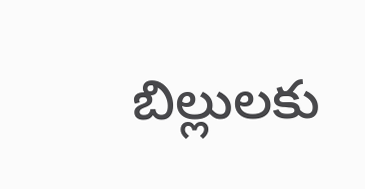బిల్లులకు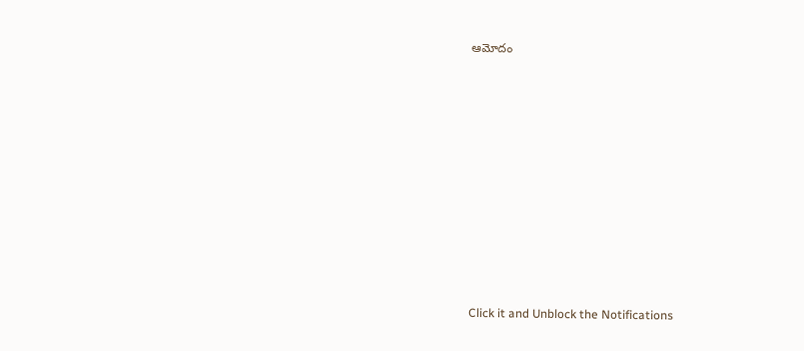ఆమోదం












Click it and Unblock the Notifications